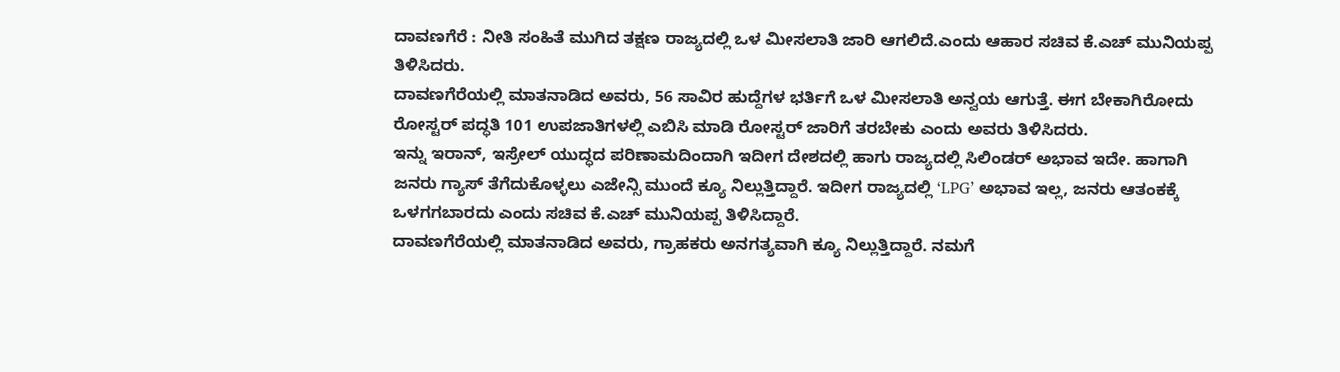ದಾವಣಗೆರೆ : ನೀತಿ ಸಂಹಿತೆ ಮುಗಿದ ತಕ್ಷಣ ರಾಜ್ಯದಲ್ಲಿ ಒಳ ಮೀಸಲಾತಿ ಜಾರಿ ಆಗಲಿದೆ.ಎಂದು ಆಹಾರ ಸಚಿವ ಕೆ.ಎಚ್ ಮುನಿಯಪ್ಪ ತಿಳಿಸಿದರು.
ದಾವಣಗೆರೆಯಲ್ಲಿ ಮಾತನಾಡಿದ ಅವರು, 56 ಸಾವಿರ ಹುದ್ದೆಗಳ ಭರ್ತಿಗೆ ಒಳ ಮೀಸಲಾತಿ ಅನ್ವಯ ಆಗುತ್ತೆ. ಈಗ ಬೇಕಾಗಿರೋದು ರೋಸ್ಟರ್ ಪದ್ಧತಿ 101 ಉಪಜಾತಿಗಳಲ್ಲಿ ಎಬಿಸಿ ಮಾಡಿ ರೋಸ್ಟರ್ ಜಾರಿಗೆ ತರಬೇಕು ಎಂದು ಅವರು ತಿಳಿಸಿದರು.
ಇನ್ನು ಇರಾನ್, ಇಸ್ರೇಲ್ ಯುದ್ಧದ ಪರಿಣಾಮದಿಂದಾಗಿ ಇದೀಗ ದೇಶದಲ್ಲಿ ಹಾಗು ರಾಜ್ಯದಲ್ಲಿ ಸಿಲಿಂಡರ್ ಅಭಾವ ಇದೇ. ಹಾಗಾಗಿ ಜನರು ಗ್ಯಾಸ್ ತೆಗೆದುಕೊಳ್ಳಲು ಎಜೇನ್ಸಿ ಮುಂದೆ ಕ್ಯೂ ನಿಲ್ಲುತ್ತಿದ್ದಾರೆ. ಇದೀಗ ರಾಜ್ಯದಲ್ಲಿ ‘LPG’ ಅಭಾವ ಇಲ್ಲ, ಜನರು ಆತಂಕಕ್ಕೆ ಒಳಗಗಬಾರದು ಎಂದು ಸಚಿವ ಕೆ.ಎಚ್ ಮುನಿಯಪ್ಪ ತಿಳಿಸಿದ್ದಾರೆ.
ದಾವಣಗೆರೆಯಲ್ಲಿ ಮಾತನಾಡಿದ ಅವರು, ಗ್ರಾಹಕರು ಅನಗತ್ಯವಾಗಿ ಕ್ಯೂ ನಿಲ್ಲುತ್ತಿದ್ದಾರೆ. ನಮಗೆ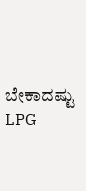ಬೇಕಾದಷ್ಟು LPG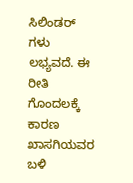ಸಿಲಿಂಡರ್ ಗಳು ಲಭ್ಯವದೆ. ಈ ರೀತಿ ಗೊಂದಲಕ್ಕೆ ಕಾರಣ ಖಾಸಗಿಯವರ ಬಳಿ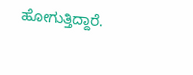ಹೋಗುತ್ತಿದ್ದಾರೆ.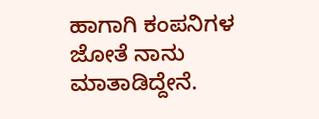ಹಾಗಾಗಿ ಕಂಪನಿಗಳ ಜೋತೆ ನಾನು ಮಾತಾಡಿದ್ದೇನೆ.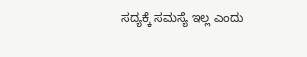ಸದ್ಯಕ್ಕೆ ಸಮಸ್ಯೆ ಇಲ್ಲ ಎಂದು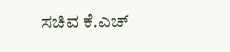ಸಚಿವ ಕೆ.ಎಚ್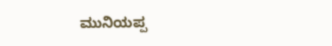ಮುನಿಯಪ್ಪ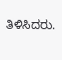ತಿಳಿಸಿದರು.